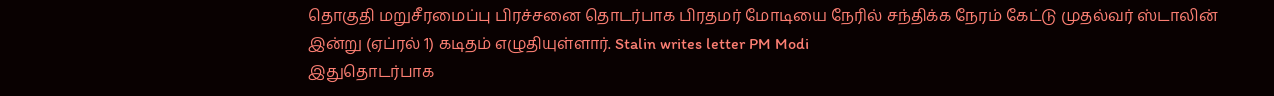தொகுதி மறுசீரமைப்பு பிரச்சனை தொடர்பாக பிரதமர் மோடியை நேரில் சந்திக்க நேரம் கேட்டு முதல்வர் ஸ்டாலின் இன்று (ஏப்ரல் 1) கடிதம் எழுதியுள்ளார். Stalin writes letter PM Modi
இதுதொடர்பாக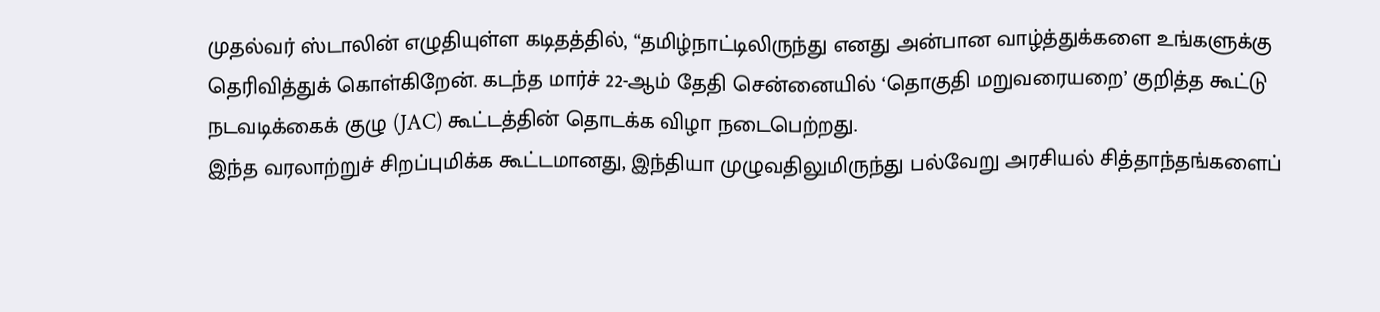முதல்வர் ஸ்டாலின் எழுதியுள்ள கடிதத்தில், “தமிழ்நாட்டிலிருந்து எனது அன்பான வாழ்த்துக்களை உங்களுக்கு தெரிவித்துக் கொள்கிறேன். கடந்த மார்ச் 22-ஆம் தேதி சென்னையில் ‘தொகுதி மறுவரையறை’ குறித்த கூட்டு நடவடிக்கைக் குழு (JAC) கூட்டத்தின் தொடக்க விழா நடைபெற்றது.
இந்த வரலாற்றுச் சிறப்புமிக்க கூட்டமானது, இந்தியா முழுவதிலுமிருந்து பல்வேறு அரசியல் சித்தாந்தங்களைப்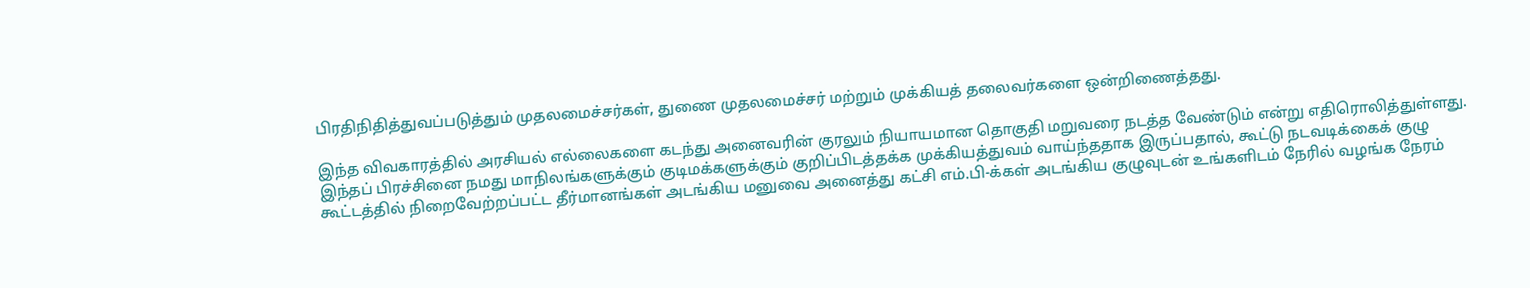பிரதிநிதித்துவப்படுத்தும் முதலமைச்சர்கள், துணை முதலமைச்சர் மற்றும் முக்கியத் தலைவர்களை ஒன்றிணைத்தது.

இந்த விவகாரத்தில் அரசியல் எல்லைகளை கடந்து அனைவரின் குரலும் நியாயமான தொகுதி மறுவரை நடத்த வேண்டும் என்று எதிரொலித்துள்ளது.
இந்தப் பிரச்சினை நமது மாநிலங்களுக்கும் குடிமக்களுக்கும் குறிப்பிடத்தக்க முக்கியத்துவம் வாய்ந்ததாக இருப்பதால், கூட்டு நடவடிக்கைக் குழு கூட்டத்தில் நிறைவேற்றப்பட்ட தீர்மானங்கள் அடங்கிய மனுவை அனைத்து கட்சி எம்.பி-க்கள் அடங்கிய குழுவுடன் உங்களிடம் நேரில் வழங்க நேரம்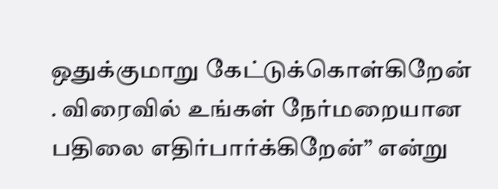ஒதுக்குமாறு கேட்டுக்கொள்கிறேன் . விரைவில் உங்கள் நேர்மறையான பதிலை எதிர்பார்க்கிறேன்” என்று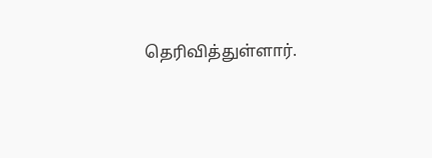தெரிவித்துள்ளார்.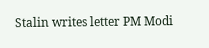Stalin writes letter PM Modi